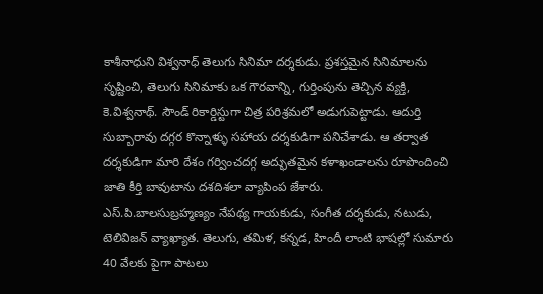కాశీనాధుని విశ్వనాధ్ తెలుగు సినిమా దర్శకుడు. ప్రశస్తమైన సినిమాలను సృష్టించి, తెలుగు సినిమాకు ఒక గౌరవాన్ని, గుర్తింపును తెచ్చిన వ్యక్తి, కె.విశ్వనాథ్. సౌండ్ రికార్డిస్టుగా చిత్ర పరిశ్రమలో అడుగుపెట్టాడు. ఆదుర్తి సుబ్బారావు దగ్గర కొన్నాళ్ళు సహాయ దర్శకుడిగా పనిచేశాడు. ఆ తర్వాత దర్శకుడిగా మారి దేశం గర్వించదగ్గ అద్భుతమైన కళాఖండాలను రూపొందించి జాతి కీర్తి బావుటాను దశదిశలా వ్యాపింప జేశారు.
ఎస్.పి.బాలసుబ్రహ్మణ్యం నేపథ్య గాయకుడు, సంగీత దర్శకుడు, నటుడు, టెలివిజన్ వ్యాఖ్యాత. తెలుగు, తమిళ, కన్నడ, హిందీ లాంటి భాషల్లో సుమారు 40 వేలకు పైగా పాటలు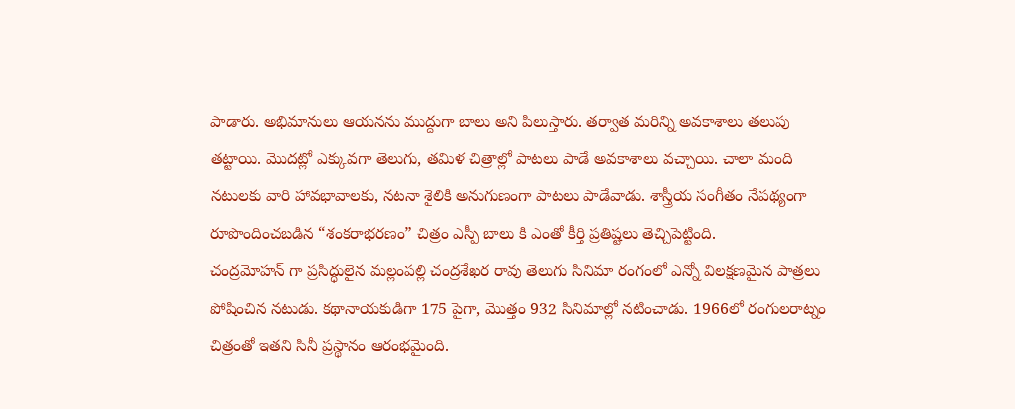పాడారు. అభిమానులు ఆయనను ముద్దుగా బాలు అని పిలుస్తారు. తర్వాత మరిన్ని అవకాశాలు తలుపు తట్టాయి. మొదట్లో ఎక్కువగా తెలుగు, తమిళ చిత్రాల్లో పాటలు పాడే అవకాశాలు వచ్చాయి. చాలా మంది నటులకు వారి హావభావాలకు, నటనా శైలికి అనుగుణంగా పాటలు పాడేవాడు. శాస్త్రీయ సంగీతం నేపథ్యంగా రూపొందించబడిన “శంకరాభరణం” చిత్రం ఎస్పీ బాలు కి ఎంతో కీర్తి ప్రతిష్టలు తెచ్చిపెట్టింది.
చంద్రమోహన్ గా ప్రసిద్ధులైన మల్లంపల్లి చంద్రశేఖర రావు తెలుగు సినిమా రంగంలో ఎన్నో విలక్షణమైన పాత్రలు పోషించిన నటుడు. కథానాయకుడిగా 175 పైగా, మొత్తం 932 సినిమాల్లో నటించాడు. 1966లో రంగులరాట్నం చిత్రంతో ఇతని సినీ ప్రస్థానం ఆరంభమైంది.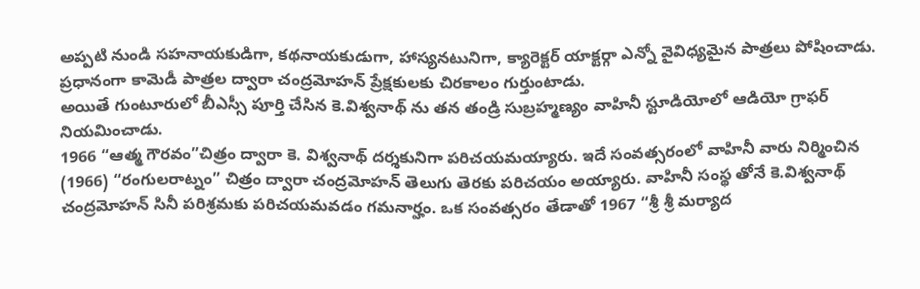అప్పటి నుండి సహనాయకుడిగా, కథనాయకుడుగా, హాస్యనటునిగా, క్యారెక్టర్ యాక్టర్గా ఎన్నో వైవిధ్యమైన పాత్రలు పోషించాడు. ప్రధానంగా కామెడీ పాత్రల ద్వారా చంద్రమోహన్ ప్రేక్షకులకు చిరకాలం గుర్తుంటాడు.
అయితే గుంటూరులో బీఎస్సీ పూర్తి చేసిన కె.విశ్వనాథ్ ను తన తండ్రి సుబ్రహ్మణ్యం వాహినీ స్టూడియోలో ఆడియో గ్రాఫర్ నియమించాడు.
1966 “ఆత్మ గౌరవం”చిత్రం ద్వారా కె. విశ్వనాథ్ దర్శకునిగా పరిచయమయ్యారు. ఇదే సంవత్సరంలో వాహినీ వారు నిర్మించిన (1966) “రంగులరాట్నం” చిత్రం ద్వారా చంద్రమోహన్ తెలుగు తెరకు పరిచయం అయ్యారు. వాహినీ సంస్థ తోనే కె.విశ్వనాథ్ చంద్రమోహన్ సినీ పరిశ్రమకు పరిచయమవడం గమనార్హం. ఒక సంవత్సరం తేడాతో 1967 “శ్రీ శ్రీ మర్యాద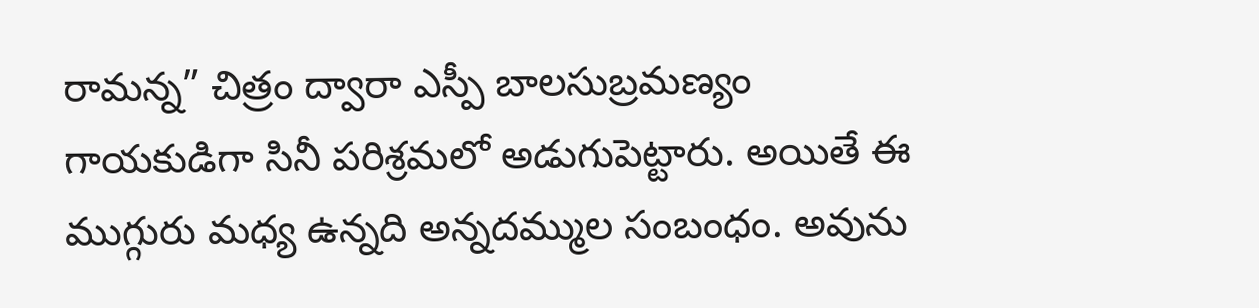రామన్న” చిత్రం ద్వారా ఎస్పీ బాలసుబ్రమణ్యం గాయకుడిగా సినీ పరిశ్రమలో అడుగుపెట్టారు. అయితే ఈ ముగ్గురు మధ్య ఉన్నది అన్నదమ్ముల సంబంధం. అవును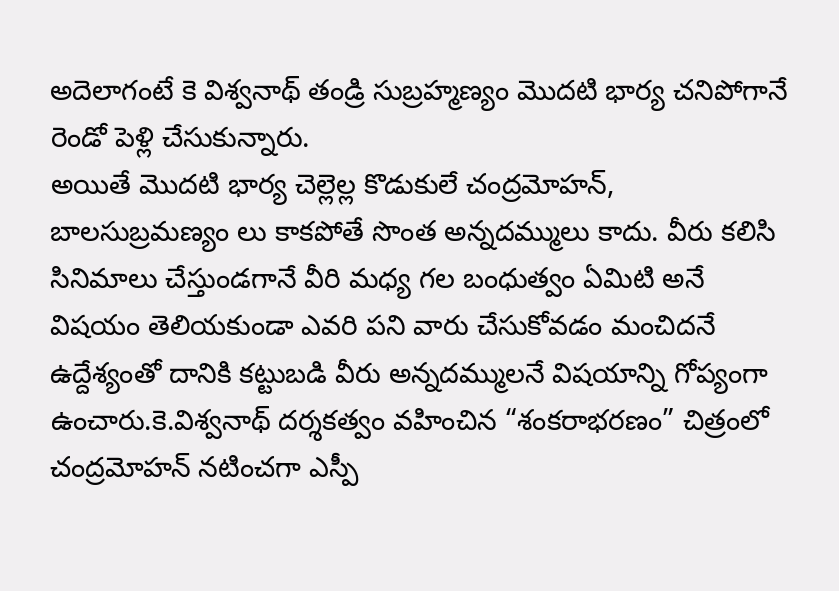అదెలాగంటే కె విశ్వనాథ్ తండ్రి సుబ్రహ్మణ్యం మొదటి భార్య చనిపోగానే రెండో పెళ్లి చేసుకున్నారు.
అయితే మొదటి భార్య చెల్లెల్ల కొడుకులే చంద్రమోహన్, బాలసుబ్రమణ్యం లు కాకపోతే సొంత అన్నదమ్ములు కాదు. వీరు కలిసి సినిమాలు చేస్తుండగానే వీరి మధ్య గల బంధుత్వం ఏమిటి అనే విషయం తెలియకుండా ఎవరి పని వారు చేసుకోవడం మంచిదనే ఉద్దేశ్యంతో దానికి కట్టుబడి వీరు అన్నదమ్ములనే విషయాన్ని గోప్యంగా ఉంచారు.కె.విశ్వనాథ్ దర్శకత్వం వహించిన “శంకరాభరణం” చిత్రంలో చంద్రమోహన్ నటించగా ఎస్పీ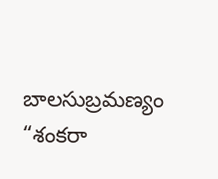బాలసుబ్రమణ్యం “శంకరా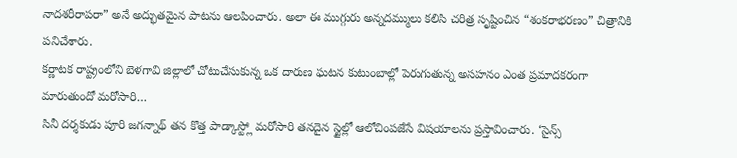నాదశరీరాపరా” అనే అద్భుతమైన పాటను ఆలపించారు. అలా ఈ ముగ్గురు అన్నదమ్ములు కలిసి చరిత్ర సృష్టించిన “శంకరాభరణం” చిత్రానికి పనిచేశారు.
కర్ణాటక రాష్ట్రంలోని బెళగావి జిల్లాలో చోటుచేసుకున్న ఒక దారుణ ఘటన కుటుంబాల్లో పెరుగుతున్న అసహనం ఎంత ప్రమాదకరంగా మారుతుందో మరోసారి…
సినీ దర్శకుడు పూరి జగన్నాథ్ తన కొత్త పాడ్కాస్ట్లో మరోసారి తనదైన స్టైల్లో ఆలోచింపజేసే విషయాలను ప్రస్తావించారు. ‘సైన్స్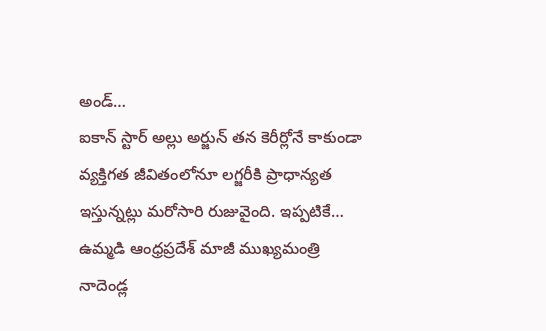అండ్…
ఐకాన్ స్టార్ అల్లు అర్జున్ తన కెరీర్లోనే కాకుండా వ్యక్తిగత జీవితంలోనూ లగ్జరీకి ప్రాధాన్యత ఇస్తున్నట్లు మరోసారి రుజువైంది. ఇప్పటికే…
ఉమ్మడి ఆంధ్రప్రదేశ్ మాజీ ముఖ్యమంత్రి నాదెండ్ల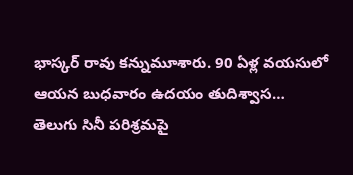భాస్కర్ రావు కన్నుమూశారు. 90 ఏళ్ల వయసులో ఆయన బుధవారం ఉదయం తుదిశ్వాస…
తెలుగు సినీ పరిశ్రమపై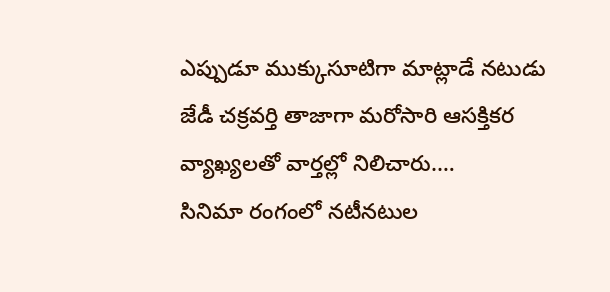ఎప్పుడూ ముక్కుసూటిగా మాట్లాడే నటుడు జేడీ చక్రవర్తి తాజాగా మరోసారి ఆసక్తికర వ్యాఖ్యలతో వార్తల్లో నిలిచారు.…
సినిమా రంగంలో నటీనటుల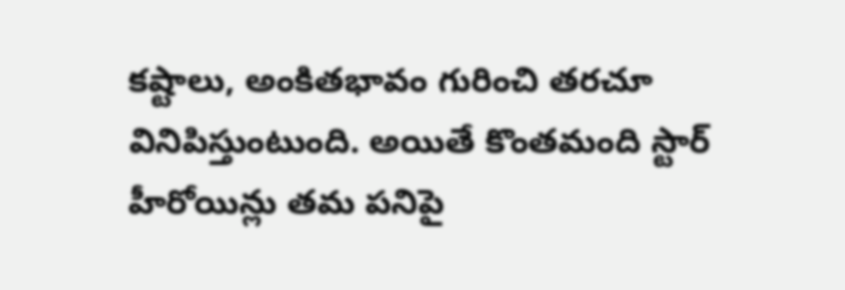కష్టాలు, అంకితభావం గురించి తరచూ వినిపిస్తుంటుంది. అయితే కొంతమంది స్టార్ హీరోయిన్లు తమ పనిపై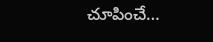చూపించే…